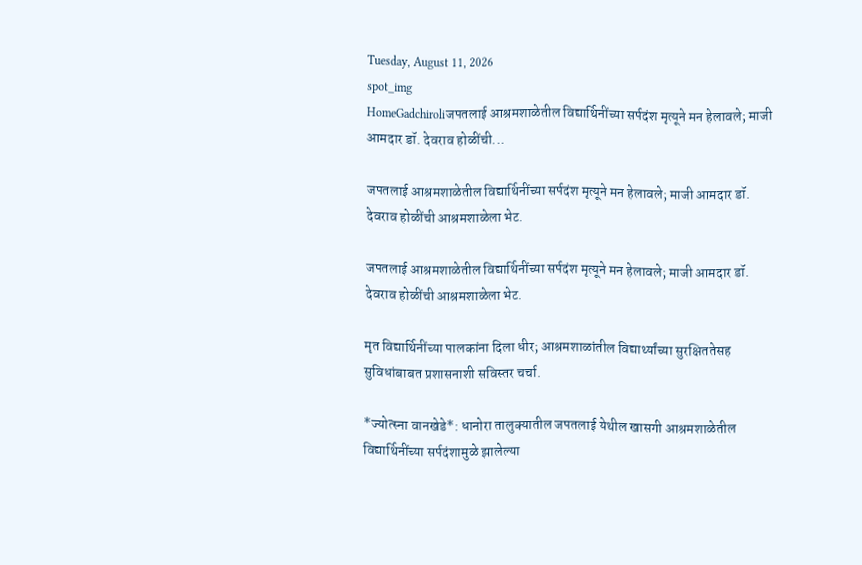Tuesday, August 11, 2026
spot_img
HomeGadchiroliजपतलाई आश्रमशाळेतील विद्यार्थिनींच्या सर्पदंश मृत्यूने मन हेलावले; माजी आमदार डॉ. देवराव होळींची...

जपतलाई आश्रमशाळेतील विद्यार्थिनींच्या सर्पदंश मृत्यूने मन हेलावले; माजी आमदार डॉ. देवराव होळींची आश्रमशाळेला भेट.

जपतलाई आश्रमशाळेतील विद्यार्थिनींच्या सर्पदंश मृत्यूने मन हेलावले; माजी आमदार डॉ. देवराव होळींची आश्रमशाळेला भेट.

मृत विद्यार्थिनींच्या पालकांना दिला धीर; आश्रमशाळांतील विद्यार्थ्यांच्या सुरक्षिततेसह सुविधांबाबत प्रशासनाशी सविस्तर चर्चा.

*ज्योत्स्ना वानखेडे*: धानोरा तालुक्यातील जपतलाई येथील खासगी आश्रमशाळेतील विद्यार्थिनींच्या सर्पदंशामुळे झालेल्या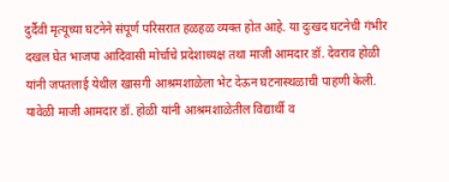दुर्दैवी मृत्यूच्या घटनेने संपूर्ण परिसरात हळहळ व्यक्त होत आहे. या दुःखद घटनेची गंभीर दखल घेत भाजपा आदिवासी मोर्चाचे प्रदेशाध्यक्ष तथा माजी आमदार डॉ. देवराव होळी यांनी जपतलाई येथील खासगी आश्रमशाळेला भेट देऊन घटनास्थळाची पाहणी केली.
यावेळी माजी आमदार डॉ. होळी यांनी आश्रमशाळेतील विद्यार्थी व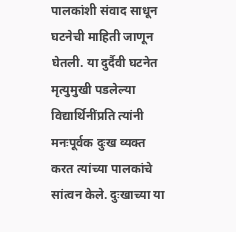पालकांशी संवाद साधून घटनेची माहिती जाणून घेतली. या दुर्दैवी घटनेत मृत्युमुखी पडलेल्या विद्यार्थिनींप्रति त्यांनी मनःपूर्वक दुःख व्यक्त करत त्यांच्या पालकांचे सांत्वन केले. दुःखाच्या या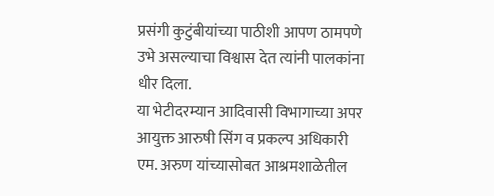प्रसंगी कुटुंबीयांच्या पाठीशी आपण ठामपणे उभे असल्याचा विश्वास देत त्यांनी पालकांना धीर दिला.
या भेटीदरम्यान आदिवासी विभागाच्या अपर आयुक्त आरुषी सिंग व प्रकल्प अधिकारी एम. अरुण यांच्यासोबत आश्रमशाळेतील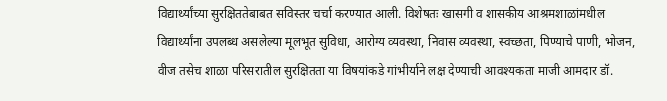विद्यार्थ्यांच्या सुरक्षिततेबाबत सविस्तर चर्चा करण्यात आली. विशेषतः खासगी व शासकीय आश्रमशाळांमधील विद्यार्थ्यांना उपलब्ध असलेल्या मूलभूत सुविधा, आरोग्य व्यवस्था, निवास व्यवस्था, स्वच्छता, पिण्याचे पाणी, भोजन, वीज तसेच शाळा परिसरातील सुरक्षितता या विषयांकडे गांभीर्याने लक्ष देण्याची आवश्यकता माजी आमदार डॉ.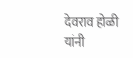देवराव होळी यांनी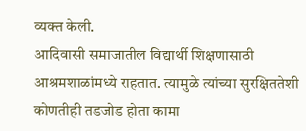व्यक्त केली.
आदिवासी समाजातील विद्यार्थी शिक्षणासाठी आश्रमशाळांमध्ये राहतात. त्यामुळे त्यांच्या सुरक्षिततेशी कोणतीही तडजोड होता कामा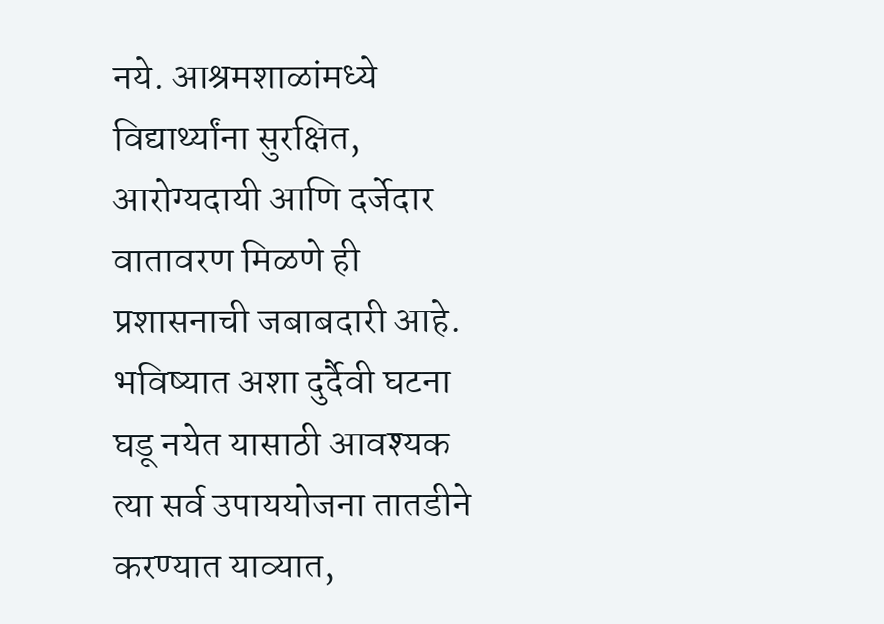नये. आश्रमशाळांमध्ये विद्यार्थ्यांना सुरक्षित, आरोग्यदायी आणि दर्जेदार वातावरण मिळणे ही प्रशासनाची जबाबदारी आहे. भविष्यात अशा दुर्दैवी घटना घडू नयेत यासाठी आवश्यक त्या सर्व उपाययोजना तातडीने करण्यात याव्यात,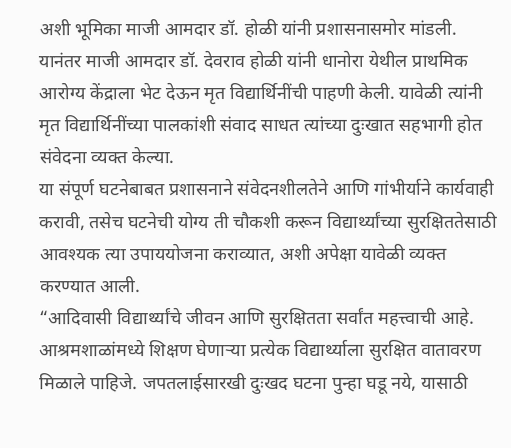अशी भूमिका माजी आमदार डॉ. होळी यांनी प्रशासनासमोर मांडली.
यानंतर माजी आमदार डॉ. देवराव होळी यांनी धानोरा येथील प्राथमिक आरोग्य केंद्राला भेट देऊन मृत विद्यार्थिनींची पाहणी केली. यावेळी त्यांनी मृत विद्यार्थिनींच्या पालकांशी संवाद साधत त्यांच्या दुःखात सहभागी होत संवेदना व्यक्त केल्या.
या संपूर्ण घटनेबाबत प्रशासनाने संवेदनशीलतेने आणि गांभीर्याने कार्यवाही करावी, तसेच घटनेची योग्य ती चौकशी करून विद्यार्थ्यांच्या सुरक्षिततेसाठी आवश्यक त्या उपाययोजना कराव्यात, अशी अपेक्षा यावेळी व्यक्त करण्यात आली.
“आदिवासी विद्यार्थ्यांचे जीवन आणि सुरक्षितता सर्वांत महत्त्वाची आहे. आश्रमशाळांमध्ये शिक्षण घेणाऱ्या प्रत्येक विद्यार्थ्याला सुरक्षित वातावरण मिळाले पाहिजे. जपतलाईसारखी दुःखद घटना पुन्हा घडू नये, यासाठी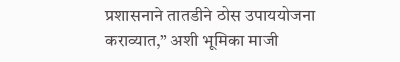प्रशासनाने तातडीने ठोस उपाययोजना कराव्यात,” अशी भूमिका माजी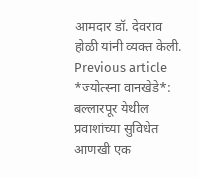आमदार डॉ. देवराव होळी यांनी व्यक्त केली.
Previous article
*ज्योत्स्ना वानखेडे*: बल्लारपूर येथील प्रवाशांच्या सुविधेत आणखी एक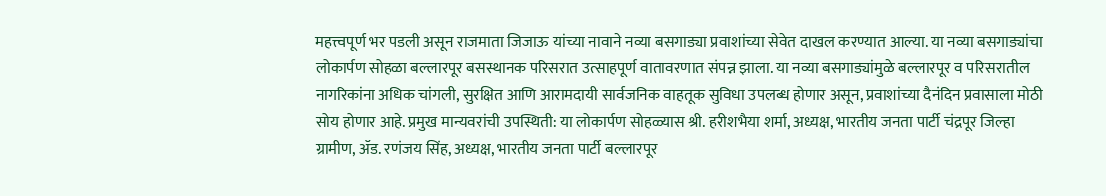महत्त्वपूर्ण भर पडली असून राजमाता जिजाऊ यांच्या नावाने नव्या बसगाड्या प्रवाशांच्या सेवेत दाखल करण्यात आल्या. या नव्या बसगाड्यांचा लोकार्पण सोहळा बल्लारपूर बसस्थानक परिसरात उत्साहपूर्ण वातावरणात संपन्न झाला. या नव्या बसगाड्यांमुळे बल्लारपूर व परिसरातील नागरिकांना अधिक चांगली, सुरक्षित आणि आरामदायी सार्वजनिक वाहतूक सुविधा उपलब्ध होणार असून, प्रवाशांच्या दैनंदिन प्रवासाला मोठी सोय होणार आहे. प्रमुख मान्यवरांची उपस्थिती: या लोकार्पण सोहळ्यास श्री. हरीशभैया शर्मा, अध्यक्ष, भारतीय जनता पार्टी चंद्रपूर जिल्हा ग्रामीण, ॲड. रणंजय सिंह, अध्यक्ष, भारतीय जनता पार्टी बल्लारपूर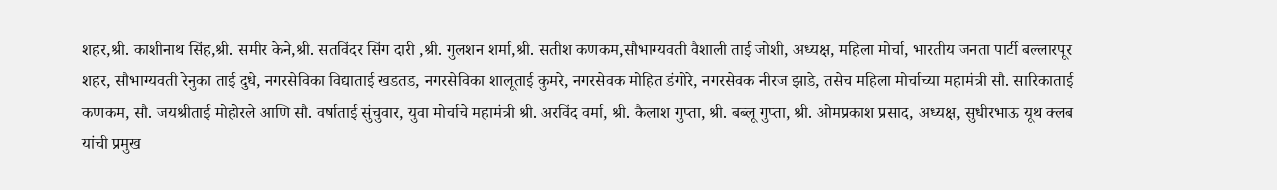शहर,श्री. काशीनाथ सिंह,श्री. समीर केने,श्री. सतविंदर सिंग दारी ,श्री. गुलशन शर्मा,श्री. सतीश कणकम,सौभाग्यवती वैशाली ताई जोशी, अध्यक्ष, महिला मोर्चा, भारतीय जनता पार्टी बल्लारपूर शहर, सौभाग्यवती रेनुका ताई दुधे, नगरसेविका विद्याताई खडतड, नगरसेविका शालूताई कुमरे, नगरसेवक मोहित डंगोरे, नगरसेवक नीरज झाडे, तसेच महिला मोर्चाच्या महामंत्री सौ. सारिकाताई कणकम, सौ. जयश्रीताई मोहोरले आणि सौ. वर्षाताई सुंचुवार, युवा मोर्चाचे महामंत्री श्री. अरविंद वर्मा, श्री. कैलाश गुप्ता, श्री. बब्लू गुप्ता, श्री. ओमप्रकाश प्रसाद, अध्यक्ष, सुधीरभाऊ यूथ क्लब यांची प्रमुख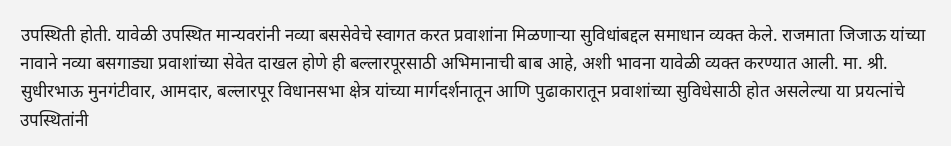उपस्थिती होती. यावेळी उपस्थित मान्यवरांनी नव्या बससेवेचे स्वागत करत प्रवाशांना मिळणाऱ्या सुविधांबद्दल समाधान व्यक्त केले. राजमाता जिजाऊ यांच्या नावाने नव्या बसगाड्या प्रवाशांच्या सेवेत दाखल होणे ही बल्लारपूरसाठी अभिमानाची बाब आहे, अशी भावना यावेळी व्यक्त करण्यात आली. मा. श्री. सुधीरभाऊ मुनगंटीवार, आमदार, बल्लारपूर विधानसभा क्षेत्र यांच्या मार्गदर्शनातून आणि पुढाकारातून प्रवाशांच्या सुविधेसाठी होत असलेल्या या प्रयत्नांचे उपस्थितांनी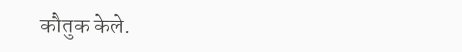कौतुक केले.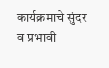कार्यक्रमाचे सुंदर व प्रभावी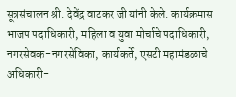सूत्रसंचालन श्री. देवेंद्र वाटकर जी यांनी केले. कार्यक्रमास भाजप पदाधिकारी, महिला व युवा मोर्चाचे पदाधिकारी, नगरसेवक-नगरसेविका, कार्यकर्ते, एसटी महामंडळाचे अधिकारी-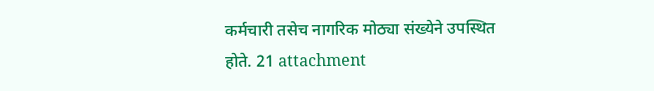कर्मचारी तसेच नागरिक मोठ्या संख्येने उपस्थित होते. 21 attachment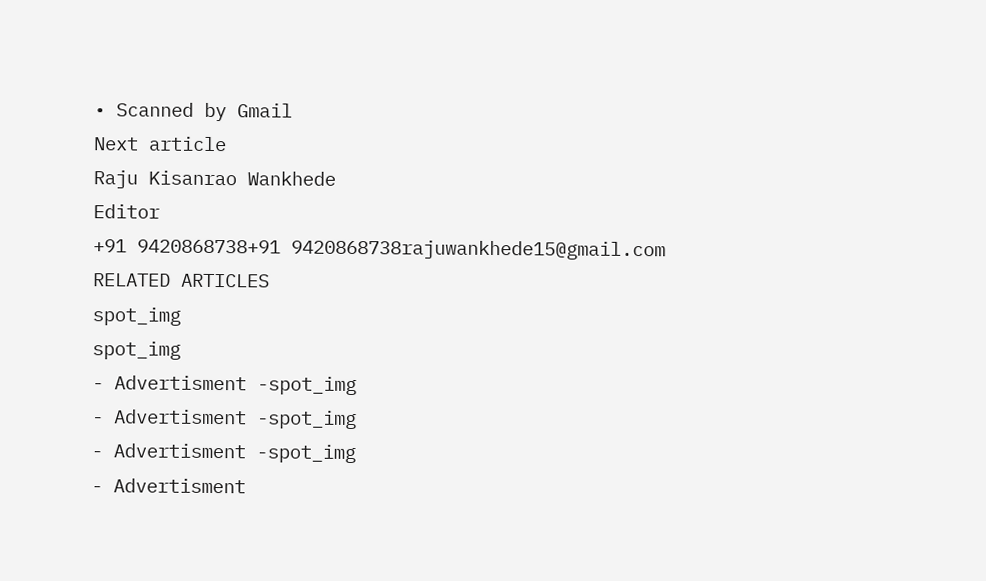• Scanned by Gmail
Next article
Raju Kisanrao Wankhede
Editor
+91 9420868738+91 9420868738rajuwankhede15@gmail.com
RELATED ARTICLES
spot_img
spot_img
- Advertisment -spot_img
- Advertisment -spot_img
- Advertisment -spot_img
- Advertisment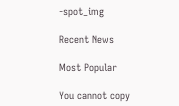-spot_img

Recent News

Most Popular

You cannot copy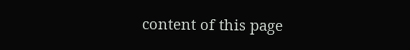content of this page